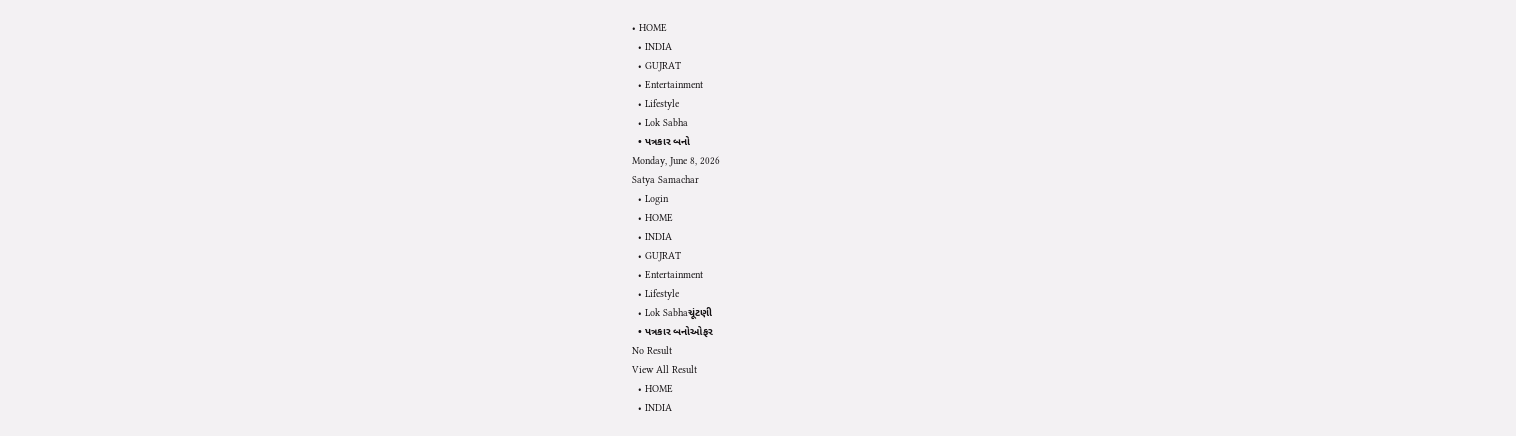• HOME
  • INDIA
  • GUJRAT
  • Entertainment
  • Lifestyle
  • Lok Sabha
  • પત્રકાર બનો
Monday, June 8, 2026
Satya Samachar
  • Login
  • HOME
  • INDIA
  • GUJRAT
  • Entertainment
  • Lifestyle
  • Lok Sabhaચૂંટણી
  • પત્રકાર બનોઓફર
No Result
View All Result
  • HOME
  • INDIA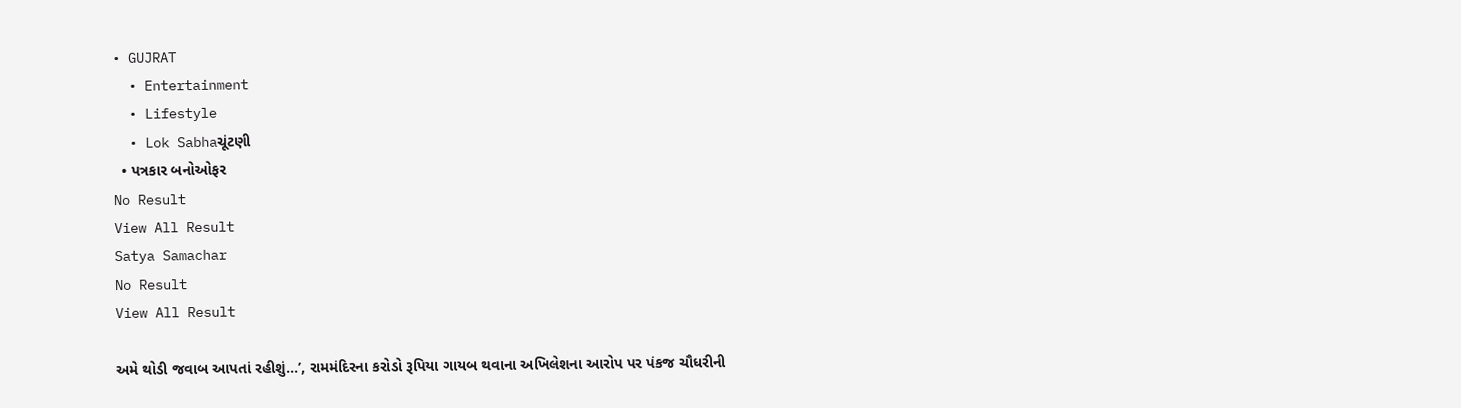• GUJRAT
  • Entertainment
  • Lifestyle
  • Lok Sabhaચૂંટણી
  • પત્રકાર બનોઓફર
No Result
View All Result
Satya Samachar
No Result
View All Result

અમે થોડી જવાબ આપતાં રહીશું…’, રામમંદિરના કરોડો રૂપિયા ગાયબ થવાના અખિલેશના આરોપ પર પંકજ ચૌધરીની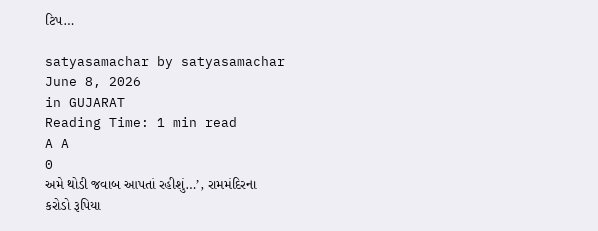ટિપ…

satyasamachar by satyasamachar
June 8, 2026
in GUJARAT
Reading Time: 1 min read
A A
0
અમે થોડી જવાબ આપતાં રહીશું…’, રામમંદિરના કરોડો રૂપિયા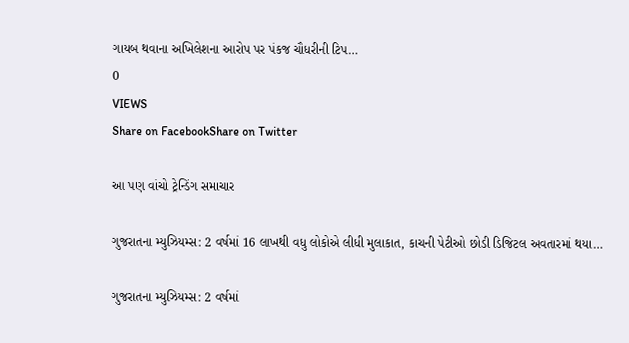ગાયબ થવાના અખિલેશના આરોપ પર પંકજ ચૌધરીની ટિપ…
0
VIEWS
Share on FacebookShare on Twitter

આ પણ વાંચો ટ્રેન્ડિંગ સમાચાર

ગુજરાતના મ્યુઝિયમ્સ: 2 વર્ષમાં 16 લાખથી વધુ લોકોએ લીધી મુલાકાત, કાચની પેટીઓ છોડી ડિજિટલ અવતારમાં થયા…

ગુજરાતના મ્યુઝિયમ્સ: 2 વર્ષમાં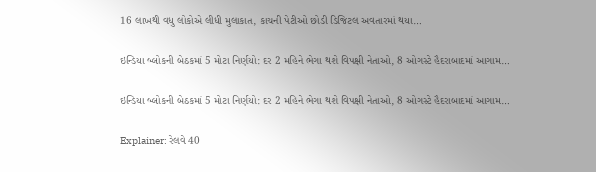16 લાખથી વધુ લોકોએ લીધી મુલાકાત, કાચની પેટીઓ છોડી ડિજિટલ અવતારમાં થયા…

ઇન્ડિયા બ્લોકની બેઠકમાં 5 મોટા નિર્ણયો: દર 2 મહિને ભેગા થશે વિપક્ષી નેતાઓ, 8 ઓગસ્ટે હૈદરાબાદમાં આગામ…

ઇન્ડિયા બ્લોકની બેઠકમાં 5 મોટા નિર્ણયો: દર 2 મહિને ભેગા થશે વિપક્ષી નેતાઓ, 8 ઓગસ્ટે હૈદરાબાદમાં આગામ…

Explainer: રેલવે 40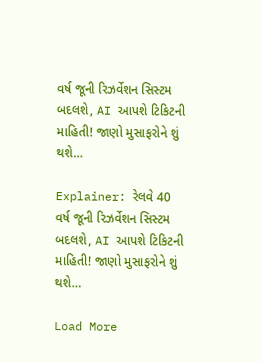વર્ષ જૂની રિઝર્વેશન સિસ્ટમ બદલશે, AI આપશે ટિકિટની માહિતી! જાણો મુસાફરોને શું થશે…

Explainer: રેલવે 40 વર્ષ જૂની રિઝર્વેશન સિસ્ટમ બદલશે, AI આપશે ટિકિટની માહિતી! જાણો મુસાફરોને શું થશે…

Load More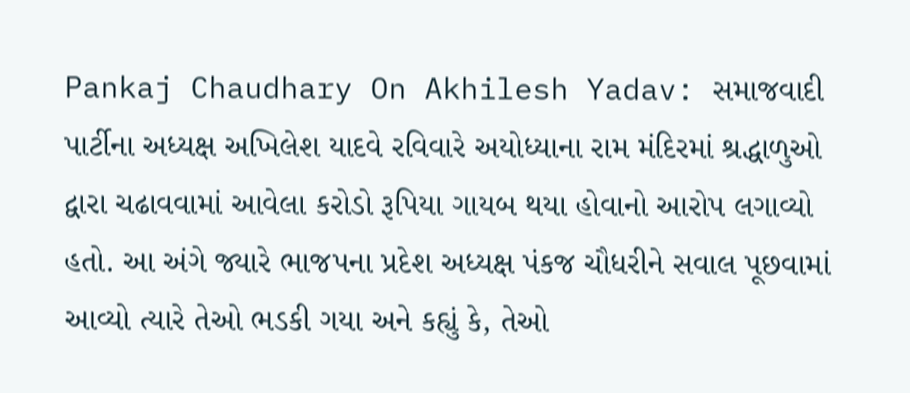Pankaj Chaudhary On Akhilesh Yadav: સમાજવાદી પાર્ટીના અધ્યક્ષ અખિલેશ યાદવે રવિવારે અયોધ્યાના રામ મંદિરમાં શ્રદ્ધાળુઓ દ્વારા ચઢાવવામાં આવેલા કરોડો રૂપિયા ગાયબ થયા હોવાનો આરોપ લગાવ્યો હતો. આ અંગે જ્યારે ભાજપના પ્રદેશ અધ્યક્ષ પંકજ ચૌધરીને સવાલ પૂછવામાં આવ્યો ત્યારે તેઓ ભડકી ગયા અને કહ્યું કે, તેઓ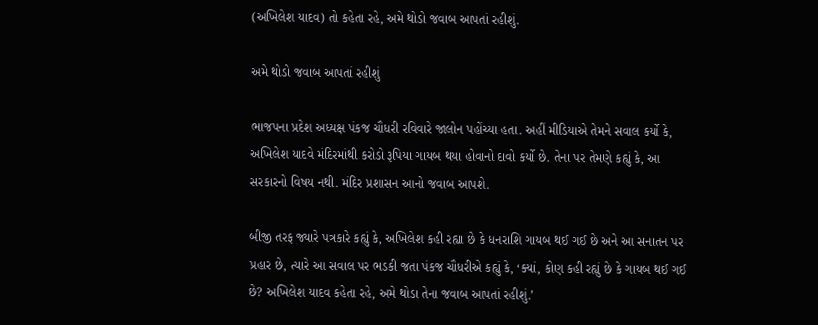(અખિલેશ યાદવ) તો કહેતા રહે, અમે થોડો જવાબ આપતાં રહીશું.

અમે થોડો જવાબ આપતાં રહીશું

ભાજપના પ્રદેશ અધ્યક્ષ પંકજ ચૌધરી રવિવારે જાલોન પહોંચ્યા હતા. અહીં મીડિયાએ તેમને સવાલ કર્યો કે, અખિલેશ યાદવે મંદિરમાંથી કરોડો રૂપિયા ગાયબ થયા હોવાનો દાવો કર્યો છે. તેના પર તેમણે કહ્યું કે, આ સરકારનો વિષય નથી. મંદિર પ્રશાસન આનો જવાબ આપશે.

બીજી તરફ જ્યારે પત્રકારે કહ્યું કે, અખિલેશ કહી રહ્યા છે કે ધનરાશિ ગાયબ થઈ ગઈ છે અને આ સનાતન પર પ્રહાર છે, ત્યારે આ સવાલ પર ભડકી જતા પંકજ ચૌધરીએ કહ્યું કે, ‘ક્યાં, કોણ કહી રહ્યું છે કે ગાયબ થઈ ગઈ છે? અખિલેશ યાદવ કહેતા રહે, અમે થોડા તેના જવાબ આપતાં રહીશું.’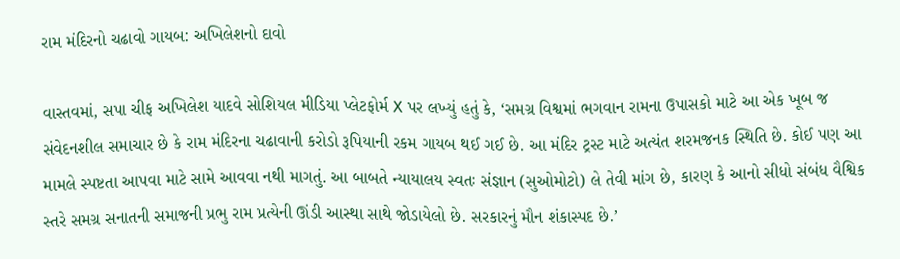રામ મંદિરનો ચઢાવો ગાયબ: અખિલેશનો દાવો

વાસ્તવમાં, સપા ચીફ અખિલેશ યાદવે સોશિયલ મીડિયા પ્લેટફોર્મ X પર લખ્યું હતું કે, ‘સમગ્ર વિશ્વમાં ભગવાન રામના ઉપાસકો માટે આ એક ખૂબ જ સંવેદનશીલ સમાચાર છે કે રામ મંદિરના ચઢાવાની કરોડો રૂપિયાની રકમ ગાયબ થઈ ગઈ છે. આ મંદિર ટ્રસ્ટ માટે અત્યંત શરમજનક સ્થિતિ છે. કોઈ પણ આ મામલે સ્પષ્ટતા આપવા માટે સામે આવવા નથી માગતું. આ બાબતે ન્યાયાલય સ્વતઃ સંજ્ઞાન (સુઓમોટો) લે તેવી માંગ છે, કારણ કે આનો સીધો સંબંધ વૈશ્વિક સ્તરે સમગ્ર સનાતની સમાજની પ્રભુ રામ પ્રત્યેની ઊંડી આસ્થા સાથે જોડાયેલો છે. સરકારનું મૌન શંકાસ્પદ છે.’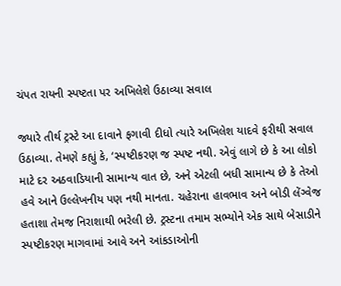ચંપત રાયની સ્પષ્ટતા પર અખિલેશે ઉઠાવ્યા સવાલ

જ્યારે તીર્થ ટ્રસ્ટે આ દાવાને ફગાવી દીધો ત્યારે અખિલેશ યાદવે ફરીથી સવાલ ઉઠાવ્યા. તેમણે કહ્યું કે, ‘સ્પષ્ટીકરણ જ સ્પષ્ટ નથી. એવું લાગે છે કે આ લોકો માટે દર અઠવાડિયાની સામાન્ય વાત છે, અને એટલી બધી સામાન્ય છે કે તેઓ હવે આને ઉલ્લેખનીય પણ નથી માનતા. ચહેરાના હાવભાવ અને બોડી લેંગ્વેજ હતાશા તેમજ નિરાશાથી ભરેલી છે. ટ્રસ્ટના તમામ સભ્યોને એક સાથે બેસાડીને સ્પષ્ટીકરણ માગવામાં આવે અને આંકડાઓની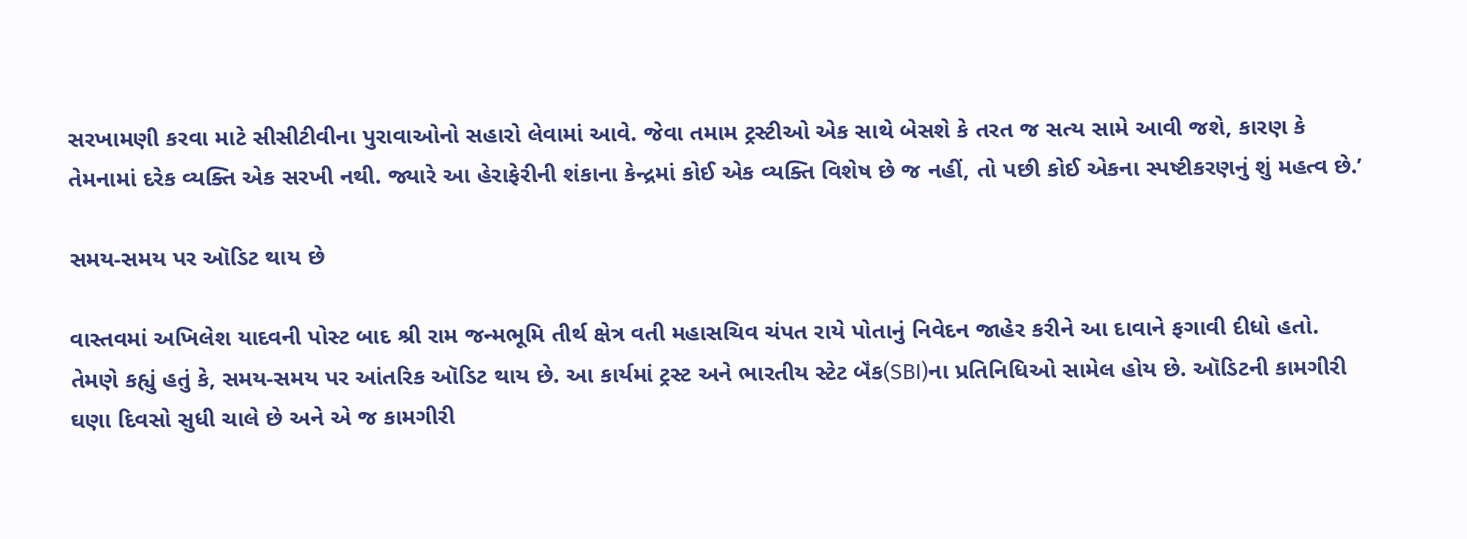સરખામણી કરવા માટે સીસીટીવીના પુરાવાઓનો સહારો લેવામાં આવે. જેવા તમામ ટ્રસ્ટીઓ એક સાથે બેસશે કે તરત જ સત્ય સામે આવી જશે, કારણ કે તેમનામાં દરેક વ્યક્તિ એક સરખી નથી. જ્યારે આ હેરાફેરીની શંકાના કેન્દ્રમાં કોઈ એક વ્યક્તિ વિશેષ છે જ નહીં, તો પછી કોઈ એકના સ્પષ્ટીકરણનું શું મહત્વ છે.’

સમય-સમય પર ઑડિટ થાય છે

વાસ્તવમાં અખિલેશ યાદવની પોસ્ટ બાદ શ્રી રામ જન્મભૂમિ તીર્થ ક્ષેત્ર વતી મહાસચિવ ચંપત રાયે પોતાનું નિવેદન જાહેર કરીને આ દાવાને ફગાવી દીધો હતો. તેમણે કહ્યું હતું કે, સમય-સમય પર આંતરિક ઑડિટ થાય છે. આ કાર્યમાં ટ્રસ્ટ અને ભારતીય સ્ટેટ બૅંક(SBI)ના પ્રતિનિધિઓ સામેલ હોય છે. ઑડિટની કામગીરી ઘણા દિવસો સુધી ચાલે છે અને એ જ કામગીરી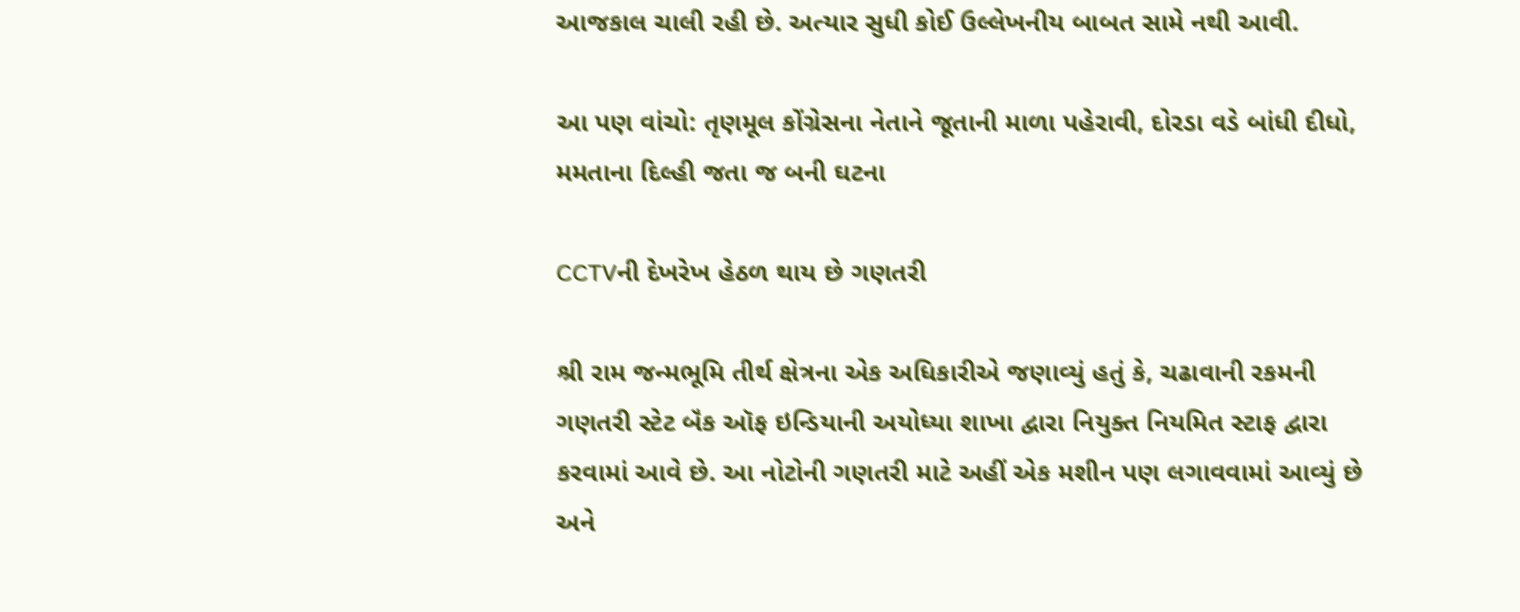આજકાલ ચાલી રહી છે. અત્યાર સુધી કોઈ ઉલ્લેખનીય બાબત સામે નથી આવી.

આ પણ વાંચો: તૃણમૂલ કોંગ્રેસના નેતાને જૂતાની માળા પહેરાવી, દોરડા વડે બાંધી દીધો, મમતાના દિલ્હી જતા જ બની ઘટના

CCTVની દેખરેખ હેઠળ થાય છે ગણતરી

શ્રી રામ જન્મભૂમિ તીર્થ ક્ષેત્રના એક અધિકારીએ જણાવ્યું હતું કે, ચઢાવાની રકમની ગણતરી સ્ટેટ બૅંક ઑફ ઇન્ડિયાની અયોધ્યા શાખા દ્વારા નિયુક્ત નિયમિત સ્ટાફ દ્વારા કરવામાં આવે છે. આ નોટોની ગણતરી માટે અહીં એક મશીન પણ લગાવવામાં આવ્યું છે અને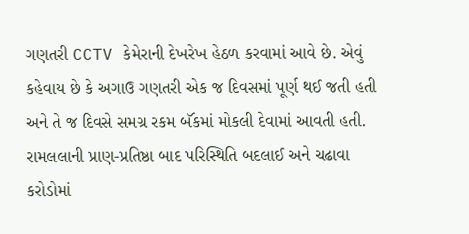ગણતરી CCTV કેમેરાની દેખરેખ હેઠળ કરવામાં આવે છે. એવું કહેવાય છે કે અગાઉ ગણતરી એક જ દિવસમાં પૂર્ણ થઈ જતી હતી અને તે જ દિવસે સમગ્ર રકમ બૅંકમાં મોકલી દેવામાં આવતી હતી. રામલલાની પ્રાણ-પ્રતિષ્ઠા બાદ પરિસ્થિતિ બદલાઈ અને ચઢાવા કરોડોમાં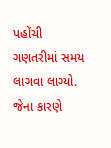પહોંચી ગણતરીમાં સમય લાગવા લાગ્યો. જેના કારણે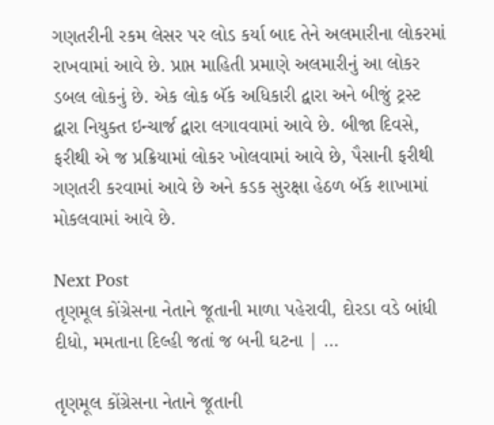ગણતરીની રકમ લેસર પર લોડ કર્યા બાદ તેને અલમારીના લોકરમાં રાખવામાં આવે છે. પ્રાપ્ત માહિતી પ્રમાણે અલમારીનું આ લોકર ડબલ લોકનું છે. એક લોક બૅંક અધિકારી દ્વારા અને બીજું ટ્રસ્ટ દ્વારા નિયુક્ત ઇન્ચાર્જ દ્વારા લગાવવામાં આવે છે. બીજા દિવસે, ફરીથી એ જ પ્રક્રિયામાં લોકર ખોલવામાં આવે છે, પૈસાની ફરીથી ગણતરી કરવામાં આવે છે અને કડક સુરક્ષા હેઠળ બૅંક શાખામાં મોકલવામાં આવે છે.

Next Post
તૃણમૂલ કોંગ્રેસના નેતાને જૂતાની માળા પહેરાવી, દોરડા વડે બાંધી દીધો, મમતાના દિલ્હી જતાં જ બની ઘટના | …

તૃણમૂલ કોંગ્રેસના નેતાને જૂતાની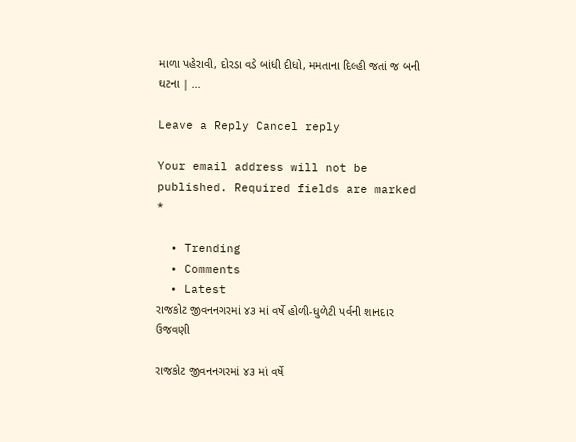માળા પહેરાવી, દોરડા વડે બાંધી દીધો, મમતાના દિલ્હી જતાં જ બની ઘટના | ...

Leave a Reply Cancel reply

Your email address will not be published. Required fields are marked *

  • Trending
  • Comments
  • Latest
રાજકોટ જીવનનગરમાં ૪૩ માં વર્ષે હોળી-ધુળેટી પર્વની શાનદાર ઉજવણી

રાજકોટ જીવનનગરમાં ૪૩ માં વર્ષે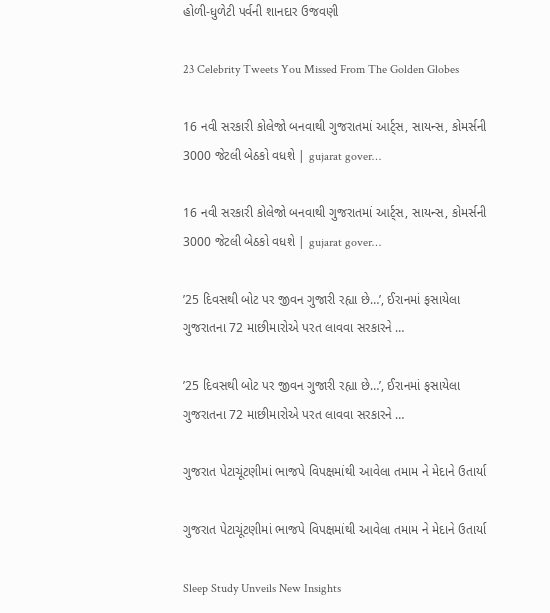હોળી-ધુળેટી પર્વની શાનદાર ઉજવણી

23 Celebrity Tweets You Missed From The Golden Globes

16 નવી સરકારી કોલેજો બનવાથી ગુજરાતમાં આર્ટ્સ, સાયન્સ, કોમર્સની 3000 જેટલી બેઠકો વધશે | gujarat gover…

16 નવી સરકારી કોલેજો બનવાથી ગુજરાતમાં આર્ટ્સ, સાયન્સ, કોમર્સની 3000 જેટલી બેઠકો વધશે | gujarat gover…

’25 દિવસથી બોટ પર જીવન ગુજારી રહ્યા છે…’, ઈરાનમાં ફસાયેલા ગુજરાતના 72 માછીમારોએ પરત લાવવા સરકારને …

’25 દિવસથી બોટ પર જીવન ગુજારી રહ્યા છે…’, ઈરાનમાં ફસાયેલા ગુજરાતના 72 માછીમારોએ પરત લાવવા સરકારને …

ગુજરાત પેટાચૂંટણીમાં ભાજપે વિપક્ષમાંથી આવેલા તમામ ને મેદાને ઉતાર્યા

ગુજરાત પેટાચૂંટણીમાં ભાજપે વિપક્ષમાંથી આવેલા તમામ ને મેદાને ઉતાર્યા

Sleep Study Unveils New Insights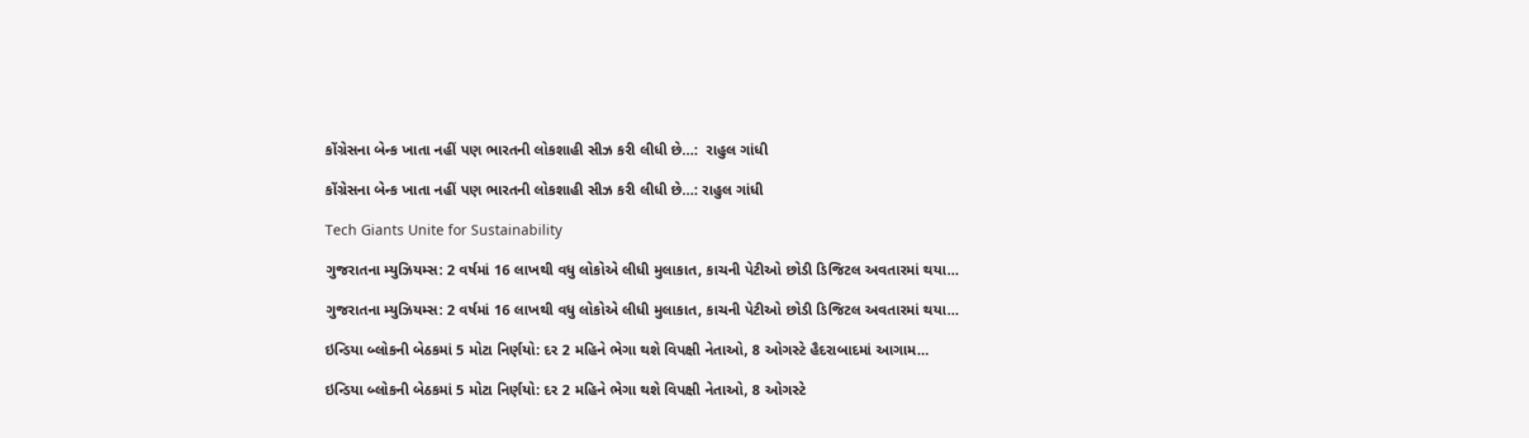કોંગ્રેસના બેન્ક ખાતા નહીં પણ ભારતની લોકશાહી સીઝ કરી લીધી છે…:  રાહુલ ગાંધી

કોંગ્રેસના બેન્ક ખાતા નહીં પણ ભારતની લોકશાહી સીઝ કરી લીધી છે…: રાહુલ ગાંધી

Tech Giants Unite for Sustainability

ગુજરાતના મ્યુઝિયમ્સ: 2 વર્ષમાં 16 લાખથી વધુ લોકોએ લીધી મુલાકાત, કાચની પેટીઓ છોડી ડિજિટલ અવતારમાં થયા…

ગુજરાતના મ્યુઝિયમ્સ: 2 વર્ષમાં 16 લાખથી વધુ લોકોએ લીધી મુલાકાત, કાચની પેટીઓ છોડી ડિજિટલ અવતારમાં થયા…

ઇન્ડિયા બ્લોકની બેઠકમાં 5 મોટા નિર્ણયો: દર 2 મહિને ભેગા થશે વિપક્ષી નેતાઓ, 8 ઓગસ્ટે હૈદરાબાદમાં આગામ…

ઇન્ડિયા બ્લોકની બેઠકમાં 5 મોટા નિર્ણયો: દર 2 મહિને ભેગા થશે વિપક્ષી નેતાઓ, 8 ઓગસ્ટે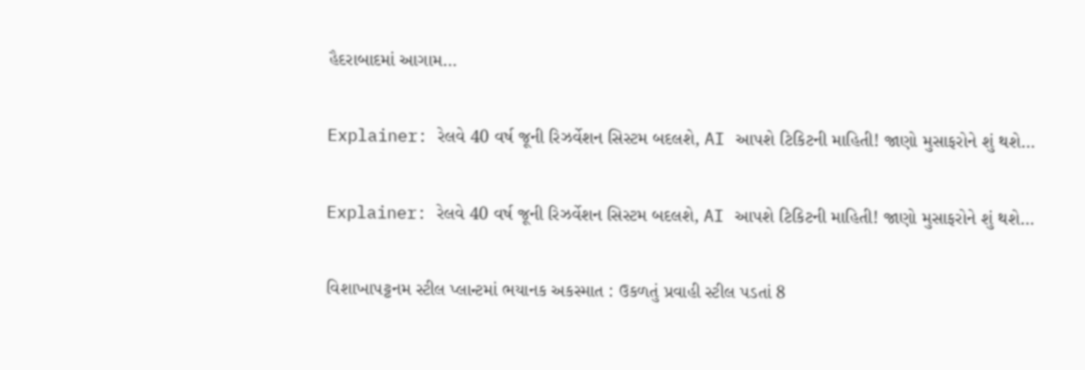હૈદરાબાદમાં આગામ…

Explainer: રેલવે 40 વર્ષ જૂની રિઝર્વેશન સિસ્ટમ બદલશે, AI આપશે ટિકિટની માહિતી! જાણો મુસાફરોને શું થશે…

Explainer: રેલવે 40 વર્ષ જૂની રિઝર્વેશન સિસ્ટમ બદલશે, AI આપશે ટિકિટની માહિતી! જાણો મુસાફરોને શું થશે…

વિશાખાપટ્ટનમ સ્ટીલ પ્લાન્ટમાં ભયાનક અકસ્માત : ઉકળતું પ્રવાહી સ્ટીલ પડતાં 8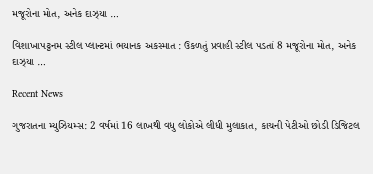મજૂરોના મોત, અનેક દાઝ્યા …

વિશાખાપટ્ટનમ સ્ટીલ પ્લાન્ટમાં ભયાનક અકસ્માત : ઉકળતું પ્રવાહી સ્ટીલ પડતાં 8 મજૂરોના મોત, અનેક દાઝ્યા …

Recent News

ગુજરાતના મ્યુઝિયમ્સ: 2 વર્ષમાં 16 લાખથી વધુ લોકોએ લીધી મુલાકાત, કાચની પેટીઓ છોડી ડિજિટલ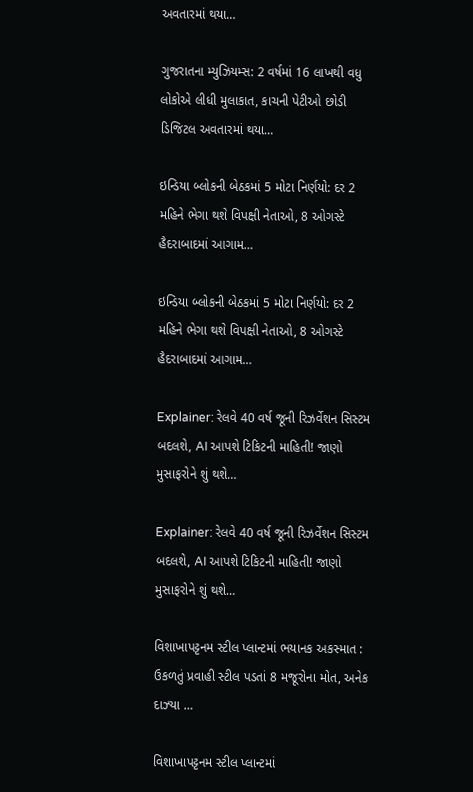અવતારમાં થયા…

ગુજરાતના મ્યુઝિયમ્સ: 2 વર્ષમાં 16 લાખથી વધુ લોકોએ લીધી મુલાકાત, કાચની પેટીઓ છોડી ડિજિટલ અવતારમાં થયા…

ઇન્ડિયા બ્લોકની બેઠકમાં 5 મોટા નિર્ણયો: દર 2 મહિને ભેગા થશે વિપક્ષી નેતાઓ, 8 ઓગસ્ટે હૈદરાબાદમાં આગામ…

ઇન્ડિયા બ્લોકની બેઠકમાં 5 મોટા નિર્ણયો: દર 2 મહિને ભેગા થશે વિપક્ષી નેતાઓ, 8 ઓગસ્ટે હૈદરાબાદમાં આગામ…

Explainer: રેલવે 40 વર્ષ જૂની રિઝર્વેશન સિસ્ટમ બદલશે, AI આપશે ટિકિટની માહિતી! જાણો મુસાફરોને શું થશે…

Explainer: રેલવે 40 વર્ષ જૂની રિઝર્વેશન સિસ્ટમ બદલશે, AI આપશે ટિકિટની માહિતી! જાણો મુસાફરોને શું થશે…

વિશાખાપટ્ટનમ સ્ટીલ પ્લાન્ટમાં ભયાનક અકસ્માત : ઉકળતું પ્રવાહી સ્ટીલ પડતાં 8 મજૂરોના મોત, અનેક દાઝ્યા …

વિશાખાપટ્ટનમ સ્ટીલ પ્લાન્ટમાં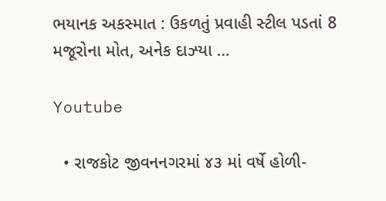ભયાનક અકસ્માત : ઉકળતું પ્રવાહી સ્ટીલ પડતાં 8 મજૂરોના મોત, અનેક દાઝ્યા …

Youtube

  • રાજકોટ જીવનનગરમાં ૪૩ માં વર્ષે હોળી-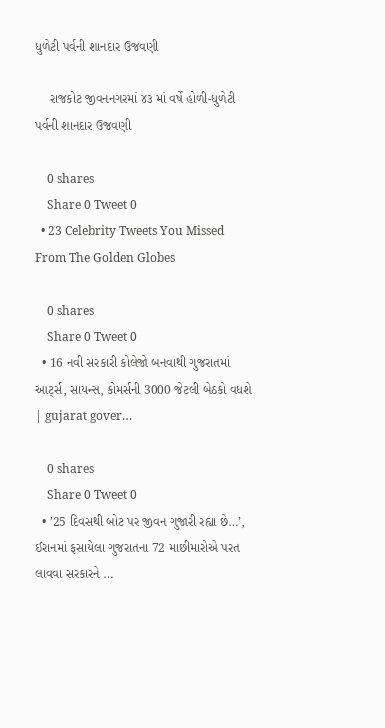ધુળેટી પર્વની શાનદાર ઉજવણી

    રાજકોટ જીવનનગરમાં ૪૩ માં વર્ષે હોળી-ધુળેટી પર્વની શાનદાર ઉજવણી

    0 shares
    Share 0 Tweet 0
  • 23 Celebrity Tweets You Missed From The Golden Globes

    0 shares
    Share 0 Tweet 0
  • 16 નવી સરકારી કોલેજો બનવાથી ગુજરાતમાં આર્ટ્સ, સાયન્સ, કોમર્સની 3000 જેટલી બેઠકો વધશે | gujarat gover…

    0 shares
    Share 0 Tweet 0
  • ’25 દિવસથી બોટ પર જીવન ગુજારી રહ્યા છે…’, ઈરાનમાં ફસાયેલા ગુજરાતના 72 માછીમારોએ પરત લાવવા સરકારને …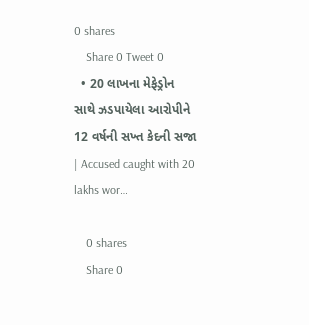0 shares
    Share 0 Tweet 0
  • 20 લાખના મેફેડ્રોન સાથે ઝડપાયેલા આરોપીને 12 વર્ષની સખ્ત કેદની સજા | Accused caught with 20 lakhs wor…

    0 shares
    Share 0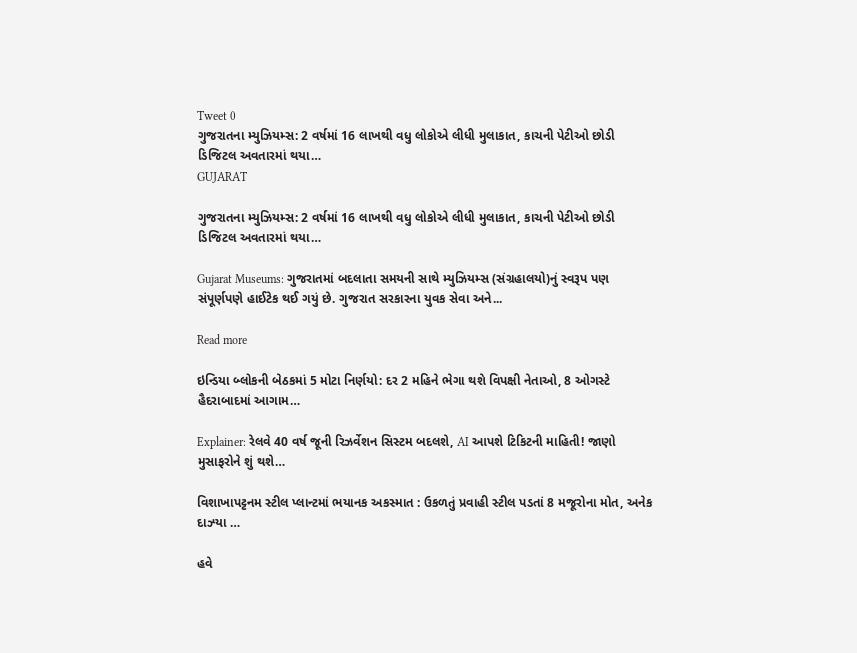Tweet 0
ગુજરાતના મ્યુઝિયમ્સ: 2 વર્ષમાં 16 લાખથી વધુ લોકોએ લીધી મુલાકાત, કાચની પેટીઓ છોડી ડિજિટલ અવતારમાં થયા…
GUJARAT

ગુજરાતના મ્યુઝિયમ્સ: 2 વર્ષમાં 16 લાખથી વધુ લોકોએ લીધી મુલાકાત, કાચની પેટીઓ છોડી ડિજિટલ અવતારમાં થયા…

Gujarat Museums: ગુજરાતમાં બદલાતા સમયની સાથે મ્યુઝિયમ્સ (સંગ્રહાલયો)નું સ્વરૂપ પણ સંપૂર્ણપણે હાઈટેક થઈ ગયું છે. ગુજરાત સરકારના યુવક સેવા અને...

Read more

ઇન્ડિયા બ્લોકની બેઠકમાં 5 મોટા નિર્ણયો: દર 2 મહિને ભેગા થશે વિપક્ષી નેતાઓ, 8 ઓગસ્ટે હૈદરાબાદમાં આગામ…

Explainer: રેલવે 40 વર્ષ જૂની રિઝર્વેશન સિસ્ટમ બદલશે, AI આપશે ટિકિટની માહિતી! જાણો મુસાફરોને શું થશે…

વિશાખાપટ્ટનમ સ્ટીલ પ્લાન્ટમાં ભયાનક અકસ્માત : ઉકળતું પ્રવાહી સ્ટીલ પડતાં 8 મજૂરોના મોત, અનેક દાઝ્યા …

હવે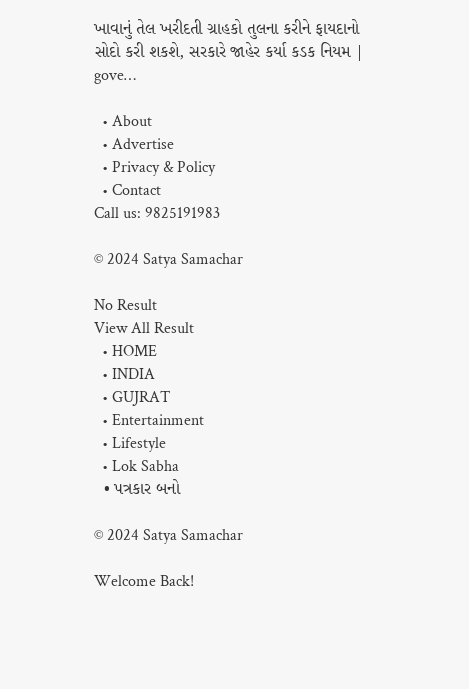ખાવાનું તેલ ખરીદતી ગ્રાહકો તુલના કરીને ફાયદાનો સોદો કરી શકશે, સરકારે જાહેર કર્યા કડક નિયમ | gove…

  • About
  • Advertise
  • Privacy & Policy
  • Contact
Call us: 9825191983

© 2024 Satya Samachar

No Result
View All Result
  • HOME
  • INDIA
  • GUJRAT
  • Entertainment
  • Lifestyle
  • Lok Sabha
  • પત્રકાર બનો

© 2024 Satya Samachar

Welcome Back!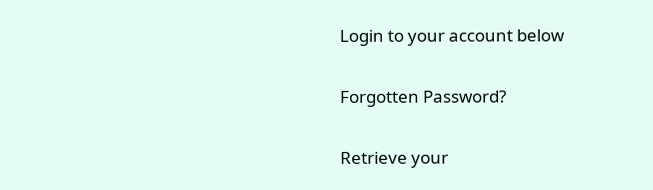Login to your account below

Forgotten Password?

Retrieve your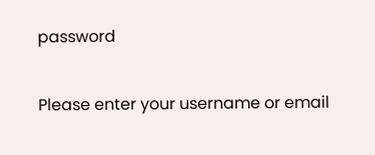password

Please enter your username or email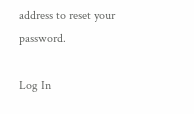address to reset your password.

Log In